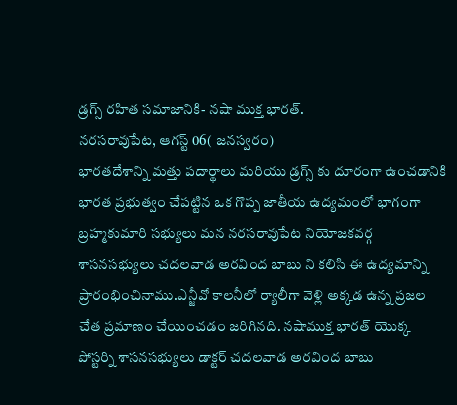డ్రగ్స్ రహిత సమాజానికి- నషా ముక్త భారత్.
నరసరావుపేట, ఆగస్ట్ 06( జనస్వరం)
భారతదేశాన్ని మత్తు పదార్థాలు మరియు డ్రగ్స్ కు దూరంగా ఉంచడానికి భారత ప్రభుత్వం చేపట్టిన ఒక గొప్ప జాతీయ ఉద్యమంలో భాగంగా బ్రహ్మకుమారి సభ్యులు మన నరసరావుపేట నియోజకవర్గ శాసనసభ్యులు చదలవాడ అరవింద బాబు ని కలిసి ఈ ఉద్యమాన్ని ప్రారంభించినాము.ఎన్జీవో కాలనీలో ర్యాలీగా వెళ్లి అక్కడ ఉన్న ప్రజల చేత ప్రమాణం చేయించడం జరిగినది. నషాముక్త భారత్ యొక్క పోస్టర్ని శాసనసభ్యులు డాక్టర్ చదలవాడ అరవింద బాబు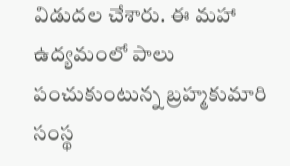విడుదల చేశారు. ఈ మహా ఉద్యమంలో పాలు పంచుకుంటున్న బ్రహ్మకుమారి సంస్థ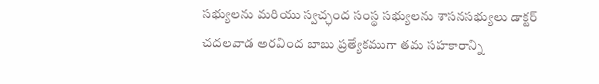సభ్యులను మరియు స్వచ్ఛంద సంస్థ సభ్యులను శాసనసభ్యులు డాక్టర్ చదలవాడ అరవింద బాబు ప్రత్యేకముగా తమ సహకారాన్ని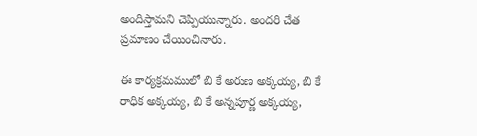అందిస్తామని చెప్పియున్నారు. అందరి చేత ప్రమాణం చేయించినారు.

ఈ కార్యక్రమములో బి కే అరుణ అక్కయ్య, బి కే రాధిక అక్కయ్య, బి కే అన్నపూర్ణ అక్కయ్య,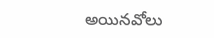అయినవోలు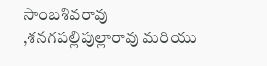సాంబశివరావు ,శనగపల్లిపుల్లారావు మరియు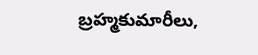బ్రహ్మకుమారీలు,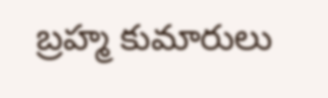బ్రహ్మ కుమారులు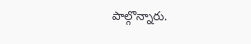పాల్గొన్నారు.